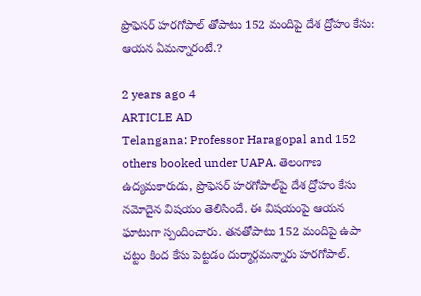ప్రొఫెసర్ హరగోపాల్‌ తోపాటు 152 మందిపై దేశ ద్రోహం కేసు: ఆయన ఏమన్నారంటే.?

2 years ago 4
ARTICLE AD
Telangana: Professor Haragopal and 152 others booked under UAPA. తెలంగాణ ఉద్యమకారుడు, ప్రొఫెసర్ హరగోపాల్‌పై దేశ ద్రోహం కేసు నమోదైన విషయం తెలిసిందే. ఈ విషయంపై ఆయన ఘాటుగా స్పందించారు. తనతోపాటు 152 మందిపై ఉపా చట్టం కింద కేసు పెట్టడం దుర్మార్గమన్నారు హరగోపాల్.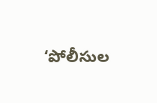‘పోలీసుల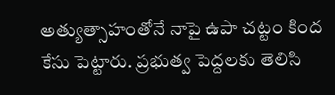అత్యుత్సాహంతోనే నాపై ఉపా చట్టం కింద కేసు పెట్టారు. ప్రభుత్వ పెద్దలకు తెలిసి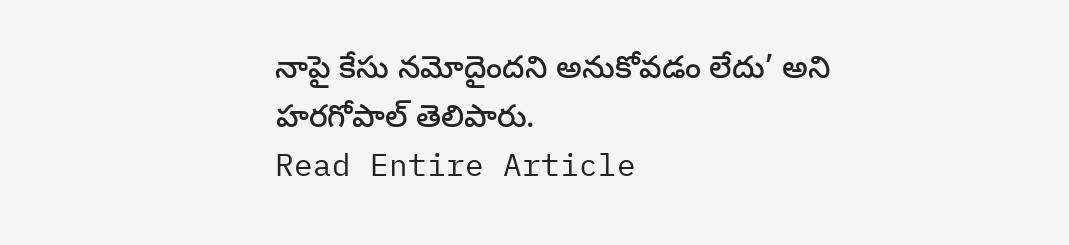నాపై కేసు నమోదైందని అనుకోవడం లేదు’ అని హరగోపాల్ తెలిపారు.
Read Entire Article